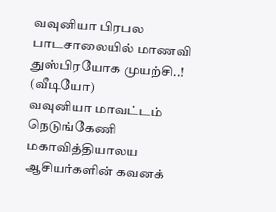வவுனியா பிரபல பாடசாலையில் மாணவி துஸ்பிரயோக முயற்சி..! (வீடியோ)
வவுனியா மாவட்டம் நெடுங்கேணி மகாவித்தியாலய ஆசியர்களின் கவனக்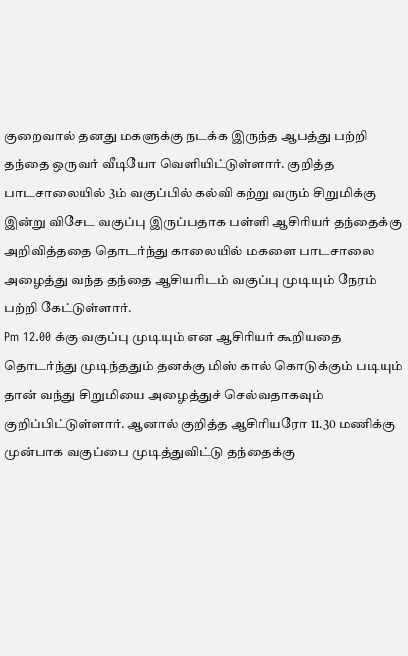குறைவால் தனது மகளுக்கு நடக்க இருந்த ஆபத்து பற்றி தந்தை ஒருவர் வீடியோ வெளியிட்டுள்ளார். குறித்த பாடசாலையில் 3ம் வகுப்பில் கல்வி கற்று வரும் சிறுமிக்கு இன்று விசேட வகுப்பு இருப்பதாக பள்ளி ஆசிரியர் தந்தைக்கு அறிவித்ததை தொடர்ந்து காலையில் மகளை பாடசாலை அழைத்து வந்த தந்தை ஆசியரிடம் வகுப்பு முடியும் நேரம் பற்றி கேட்டுள்ளார்.
Pm 12.00 க்கு வகுப்பு முடியும் என ஆசிரியர் கூறியதை தொடர்ந்து முடிந்ததும் தனக்கு மிஸ் கால் கொடுக்கும் படியும் தான் வந்து சிறுமியை அழைத்துச் செல்வதாகவும் குறிப்பிட்டுள்ளார். ஆனால் குறித்த ஆசிரியரோ 11.30 மணிக்கு முன்பாக வகுப்பை முடித்துவிட்டு தந்தைக்கு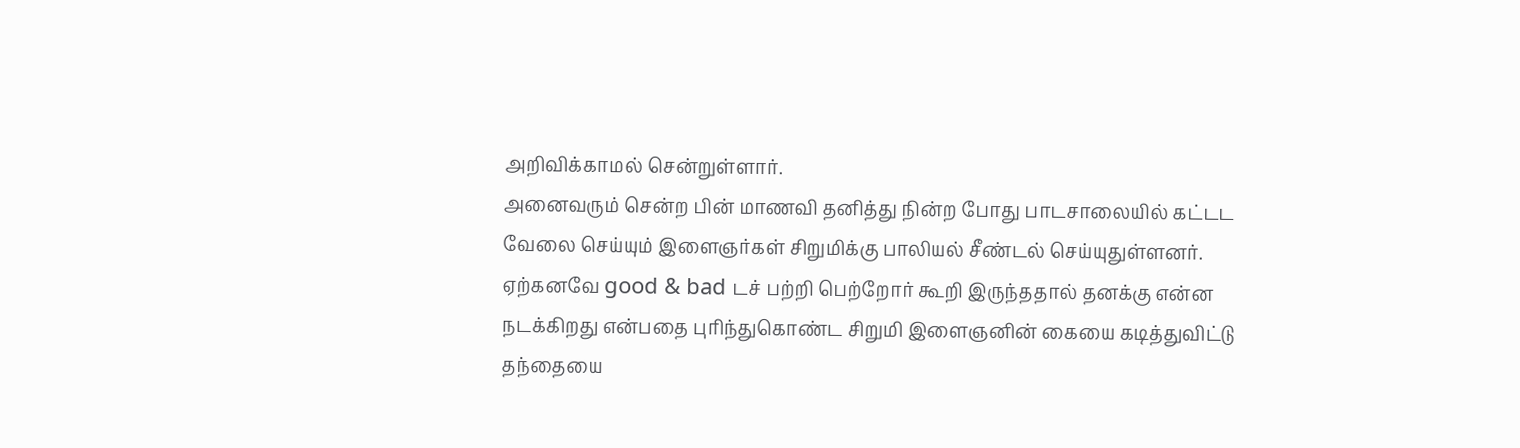அறிவிக்காமல் சென்றுள்ளார்.
அனைவரும் சென்ற பின் மாணவி தனித்து நின்ற போது பாடசாலையில் கட்டட வேலை செய்யும் இளைஞர்கள் சிறுமிக்கு பாலியல் சீண்டல் செய்யுதுள்ளனர். ஏற்கனவே good & bad டச் பற்றி பெற்றோர் கூறி இருந்ததால் தனக்கு என்ன நடக்கிறது என்பதை புரிந்துகொண்ட சிறுமி இளைஞனின் கையை கடித்துவிட்டு தந்தையை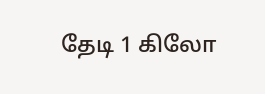தேடி 1 கிலோ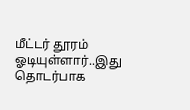மீட்டர் தூரம் ஓடியுள்ளார்..இது தொடர்பாக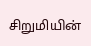சிறுமியின்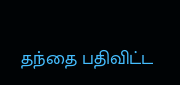தந்தை பதிவிட்ட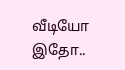வீடியோ இதோ..